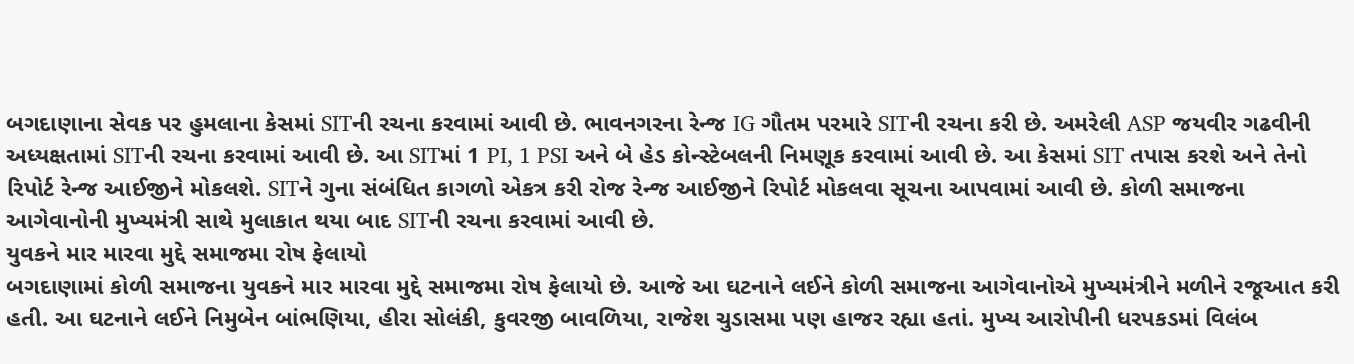બગદાણાના સેવક પર હુમલાના કેસમાં SITની રચના કરવામાં આવી છે. ભાવનગરના રેન્જ IG ગૌતમ પરમારે SITની રચના કરી છે. અમરેલી ASP જયવીર ગઢવીની અધ્યક્ષતામાં SITની રચના કરવામાં આવી છે. આ SITમાં 1 PI, 1 PSI અને બે હેડ કોન્સ્ટેબલની નિમણૂક કરવામાં આવી છે. આ કેસમાં SIT તપાસ કરશે અને તેનો રિપોર્ટ રેન્જ આઈજીને મોકલશે. SITને ગુના સંબંધિત કાગળો એકત્ર કરી રોજ રેન્જ આઈજીને રિપોર્ટ મોકલવા સૂચના આપવામાં આવી છે. કોળી સમાજના આગેવાનોની મુખ્યમંત્રી સાથે મુલાકાત થયા બાદ SITની રચના કરવામાં આવી છે.
યુવકને માર મારવા મુદ્દે સમાજમા રોષ ફેલાયો
બગદાણામાં કોળી સમાજના યુવકને માર મારવા મુદ્દે સમાજમા રોષ ફેલાયો છે. આજે આ ઘટનાને લઈને કોળી સમાજના આગેવાનોએ મુખ્યમંત્રીને મળીને રજૂઆત કરી હતી. આ ઘટનાને લઈને નિમુબેન બાંભણિયા, હીરા સોલંકી, કુવરજી બાવળિયા, રાજેશ ચુડાસમા પણ હાજર રહ્યા હતાં. મુખ્ય આરોપીની ધરપકડમાં વિલંબ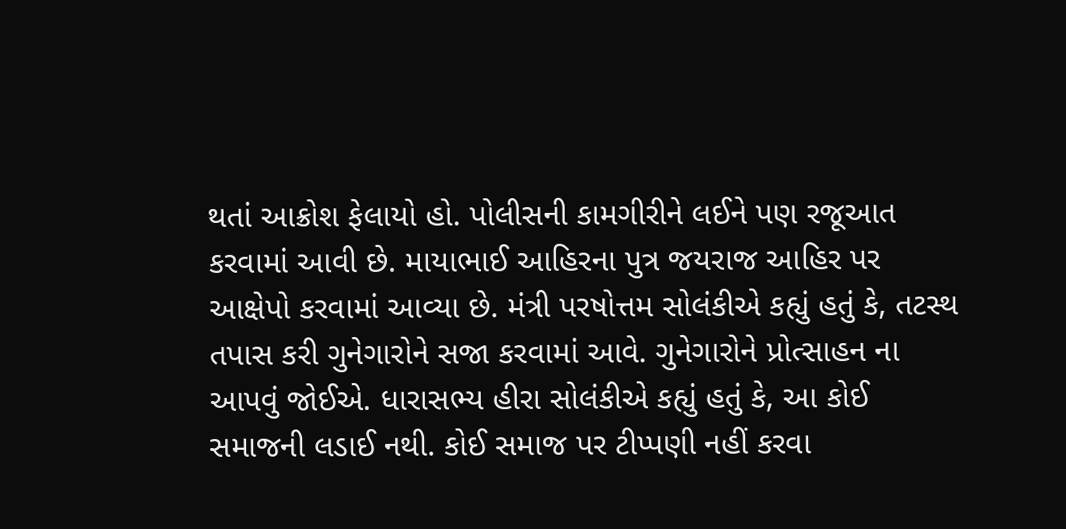થતાં આક્રોશ ફેલાયો હો. પોલીસની કામગીરીને લઈને પણ રજૂઆત કરવામાં આવી છે. માયાભાઈ આહિરના પુત્ર જયરાજ આહિર પર આક્ષેપો કરવામાં આવ્યા છે. મંત્રી પરષોત્તમ સોલંકીએ કહ્યું હતું કે, તટસ્થ તપાસ કરી ગુનેગારોને સજા કરવામાં આવે. ગુનેગારોને પ્રોત્સાહન ના આપવું જોઈએ. ધારાસભ્ય હીરા સોલંકીએ કહ્યું હતું કે, આ કોઈ સમાજની લડાઈ નથી. કોઈ સમાજ પર ટીપ્પણી નહીં કરવા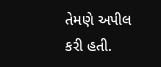તેમણે અપીલ કરી હતી.